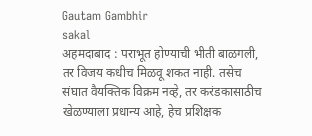Gautam Gambhir
sakal
अहमदाबाद : पराभूत होण्याची भीती बाळगली, तर विजय कधीच मिळवू शकत नाही. तसेच संघात वैयक्तिक विक्रम नव्हे, तर करंडकासाठीच खेळण्याला प्रधान्य आहे, हेच प्रशिक्षक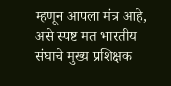म्हणून आपला मंत्र आहे, असे स्पष्ट मत भारतीय संघाचे मुख्य प्रशिक्षक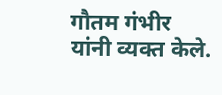गौतम गंभीर यांनी व्यक्त केले.